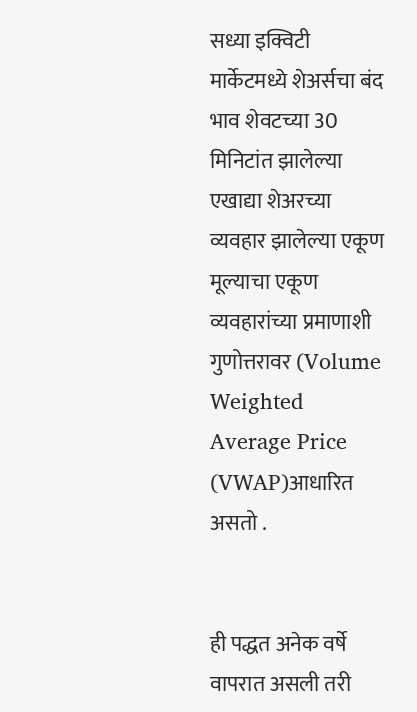सध्या इक्विटी मार्केटमध्ये शेअर्सचा बंद भाव शेवटच्या 30 मिनिटांत झालेल्या एखाद्या शेअरच्या व्यवहार झालेल्या एकूण मूल्याचा एकूण व्यवहारांच्या प्रमाणाशी गुणोत्तरावर (Volume Weighted Average Price (VWAP)आधारित असतो .


ही पद्धत अनेक वर्षे वापरात असली तरी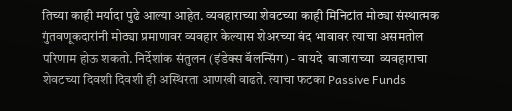तिच्या काही मर्यादा पुढे आल्या आहेत. व्यवहाराच्या शेवटच्या काही मिनिटांत मोठ्या संस्थात्मक गुंतवणूकदारांनी मोठ्या प्रमाणावर व्यवहार केल्यास शेअरच्या बंद भावावर त्याचा असमतोल परिणाम होऊ शकतो. निर्देशांक संतुलन (इंडेक्स बॅलन्सिंग) - वायदे  बाजाराच्या  व्यवहाराचा शेवटच्या दिवशी दिवशी ही अस्थिरता आणखी वाढते. त्याचा फटका Passive Funds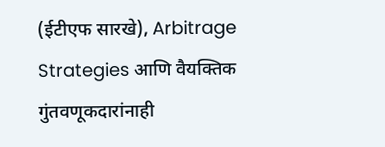(ईटीएफ सारखे), Arbitrage Strategies आणि वैयक्तिक गुंतवणूकदारांनाही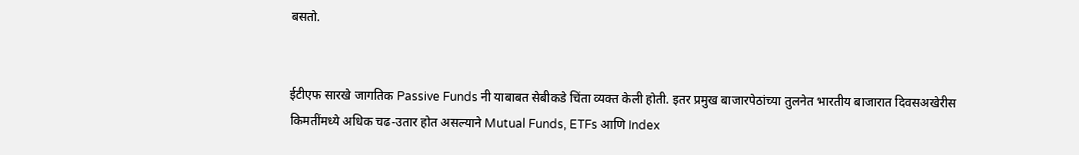बसतो.


ईटीएफ सारखे जागतिक Passive Funds नी याबाबत सेबीकडे चिंता व्यक्त केली होती. इतर प्रमुख बाजारपेठांच्या तुलनेत भारतीय बाजारात दिवसअखेरीस किमतींमध्ये अधिक चढ-उतार होत असल्याने Mutual Funds, ETFs आणि Index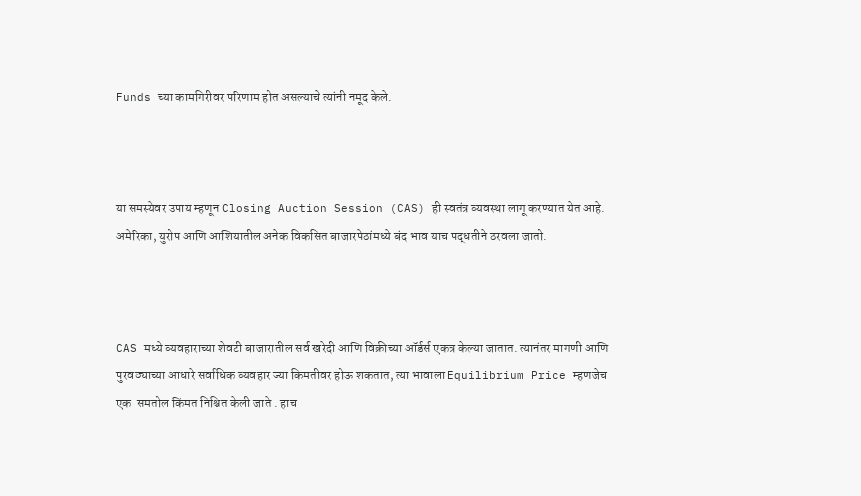Funds च्या कामगिरीवर परिणाम होत असल्याचे त्यांनी नमूद केले.



या समस्येवर उपाय म्हणून Closing Auction Session (CAS) ही स्वतंत्र व्यवस्था लागू करण्यात येत आहे. अमेरिका, युरोप आणि आशियातील अनेक विकसित बाजारपेठांमध्ये बंद भाव याच पद्धतीने ठरवला जातो.



CAS मध्ये व्यवहाराच्या शेवटी बाजारातील सर्व खरेदी आणि विक्रीच्या ऑर्डर्स एकत्र केल्या जातात. त्यानंतर मागणी आणि पुरवठ्याच्या आधारे सर्वाधिक व्यवहार ज्या किमतीवर होऊ शकतात, त्या भावाला Equilibrium Price म्हणजेच एक  समतोल किंमत निश्चित केली जाते . हाच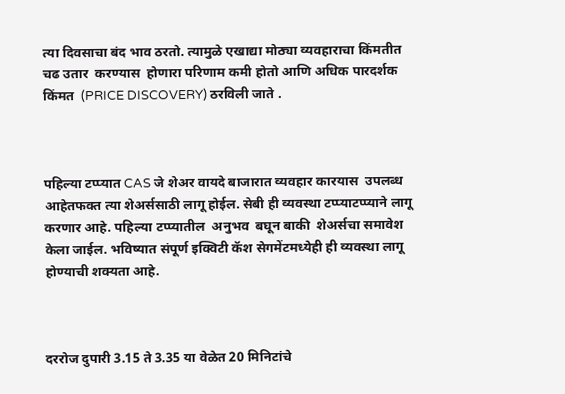त्या दिवसाचा बंद भाव ठरतो. त्यामुळे एखाद्या मोठ्या व्यवहाराचा किंमतीत चढ उतार  करण्यास  होणारा परिणाम कमी होतो आणि अधिक पारदर्शक किंमत  (PRICE DISCOVERY) ठरविली जाते .



पहिल्या टप्प्यात CAS जे शेअर वायदे बाजारात व्यवहार कारयास  उपलब्ध आहेतफक्त त्या शेअर्ससाठी लागू होईल. सेबी ही व्यवस्था टप्प्याटप्प्याने लागू करणार आहे. पहिल्या टप्प्यातील  अनुभव  बघून बाकी  शेअर्सचा समावेश केला जाईल. भविष्यात संपूर्ण इक्विटी कॅश सेगमेंटमध्येही ही व्यवस्था लागू होण्याची शक्यता आहे.



दररोज दुपारी 3.15 ते 3.35 या वेळेत 20 मिनिटांचे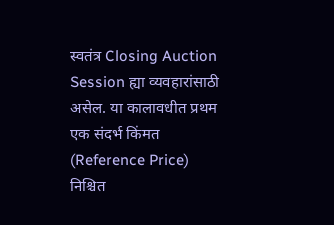स्वतंत्र Closing Auction Session ह्या व्यवहारांसाठी असेल. या कालावधीत प्रथम एक संदर्भ किंमत  (Reference Price) निश्चित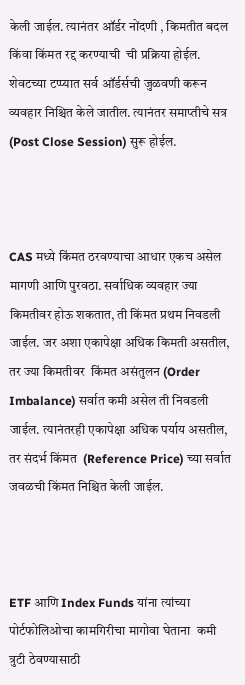केली जाईल. त्यानंतर ऑर्डर नोंदणी , किमतीत बदल किंवा किंमत रद्द करण्याची  ची प्रक्रिया होईल. शेवटच्या टप्प्यात सर्व ऑर्डर्सची जुळवणी करून व्यवहार निश्चित केले जातील. त्यानंतर समाप्तीचे सत्र    (Post Close Session) सुरू होईल.



CAS मध्ये किंमत ठरवण्याचा आधार एकच असेल मागणी आणि पुरवठा. सर्वाधिक व्यवहार ज्या किमतीवर होऊ शकतात, ती किंमत प्रथम निवडली जाईल. जर अशा एकापेक्षा अधिक किमती असतील, तर ज्या किमतीवर  किंमत असंतुलन (Order Imbalance) सर्वात कमी असेल ती निवडली जाईल. त्यानंतरही एकापेक्षा अधिक पर्याय असतील, तर संदर्भ किंमत  (Reference Price) च्या सर्वात जवळची किंमत निश्चित केली जाईल.



ETF आणि Index Funds यांना त्यांच्या पोर्टफोलिओचा कामगिरीचा मागोवा घेताना  कमी त्रुटी ठेवण्यासाठी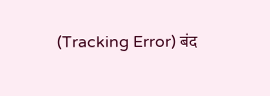(Tracking Error) बंद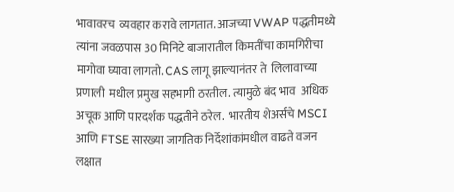भावावरच  व्यवहार करावे लागतात. आजच्या VWAP पद्धतीमध्ये त्यांना जवळपास 30 मिनिटे बाजारातील किमतींचा कामगिरीचा मागोवा घ्यावा लागतो. CAS लागू झाल्यानंतर ते  लिलावाच्या प्रणाली  मधील प्रमुख सहभागी ठरतील. त्यामुळे बंद भाव  अधिक अचूक आणि पारदर्शक पद्धतीने ठरेल.  भारतीय शेअर्सचे MSCI आणि FTSE सारख्या जागतिक निर्देशांकांमधील वाढते वजन लक्षात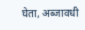घेता, अब्जावधी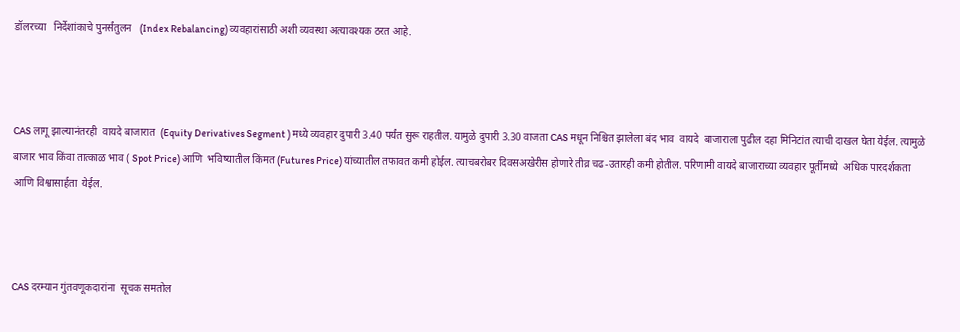डॉलरच्या   निर्देशांकाचे पुनर्संतुलन   (Index Rebalancing) व्यवहारांसाठी अशी व्यवस्था अत्यावश्यक ठरत आहे.



CAS लागू झाल्यानंतरही  वायदे बाजारात  (Equity Derivatives Segment ) मध्ये व्यवहार दुपारी 3.40 पर्यंत सुरू राहतील. यामुळे दुपारी 3.30 वाजता CAS मधून निश्चित झालेला बंद भाव  वायदे  बाजाराला पुढील दहा मिनिटांत त्याची दाखल घेता येईल. त्यामुळे  बाजार भाव किंवा तात्काळ भाव ( Spot Price) आणि  भविष्यातील किंमत (Futures Price) यांच्यातील तफावत कमी होईल. त्याचबरोबर दिवसअखेरीस होणारे तीव्र चढ-उतारही कमी होतील. परिणामी वायदे बाजाराच्या व्यवहार पूर्तीमध्ये  अधिक पारदर्शकता  आणि विश्वासार्हता  येईल.



CAS दरम्यान गुंतवणूकदारांना  सूचक समतोल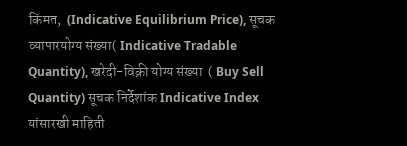किंमत,  (Indicative Equilibrium Price), सूचक व्यापारयोग्य संख्या( Indicative Tradable Quantity), खरेदी-विक्री योग्य संख्या  ( Buy Sell  Quantity) सूचक निर्देशांक Indicative Index यांसारखी माहिती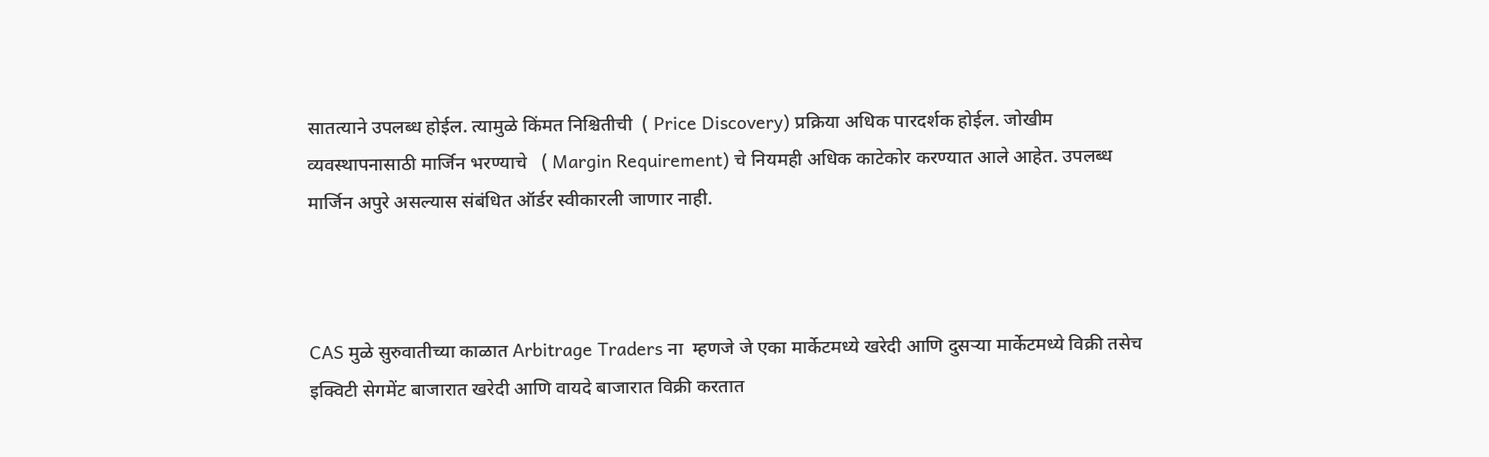सातत्याने उपलब्ध होईल. त्यामुळे किंमत निश्चितीची  ( Price Discovery) प्रक्रिया अधिक पारदर्शक होईल. जोखीम व्यवस्थापनासाठी मार्जिन भरण्याचे   ( Margin Requirement) चे नियमही अधिक काटेकोर करण्यात आले आहेत. उपलब्ध मार्जिन अपुरे असल्यास संबंधित ऑर्डर स्वीकारली जाणार नाही.



CAS मुळे सुरुवातीच्या काळात Arbitrage Traders ना  म्हणजे जे एका मार्केटमध्ये खरेदी आणि दुसऱ्या मार्केटमध्ये विक्री तसेच   इक्विटी सेगमेंट बाजारात खरेदी आणि वायदे बाजारात विक्री करतात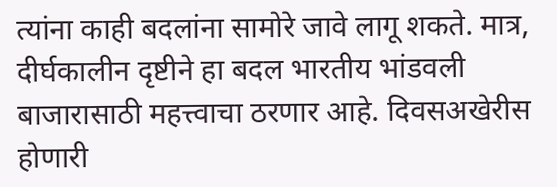त्यांना काही बदलांना सामोरे जावे लागू शकते. मात्र, दीर्घकालीन दृष्टीने हा बदल भारतीय भांडवली बाजारासाठी महत्त्वाचा ठरणार आहे. दिवसअखेरीस होणारी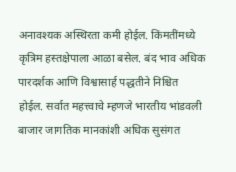अनावश्यक अस्थिरता कमी होईल. किंमतींमध्ये कृत्रिम हस्तक्षेपाला आळा बसेल. बंद भाव अधिक पारदर्शक आणि विश्वासार्ह पद्धतीने निश्चित होईल. सर्वात महत्त्वाचे म्हणजे भारतीय भांडवली बाजार जागतिक मानकांशी अधिक सुसंगत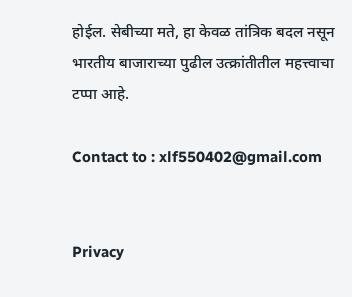होईल. सेबीच्या मते, हा केवळ तांत्रिक बदल नसून भारतीय बाजाराच्या पुढील उत्क्रांतीतील महत्त्वाचा टप्पा आहे.

Contact to : xlf550402@gmail.com


Privacy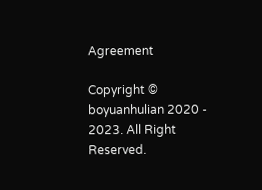Agreement

Copyright © boyuanhulian 2020 - 2023. All Right Reserved.